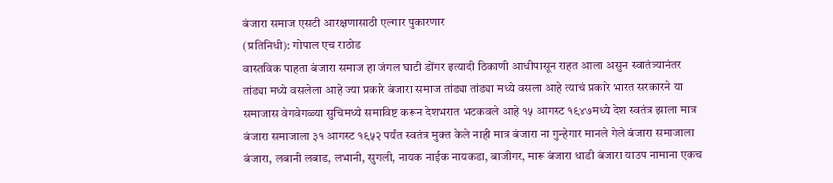बंजारा समाज एसटी आरक्षणासाठी एल्गार पुकारणार
(प्रतिनिधी): गोपाल एच राठोड
वास्तविक पाहता बंजारा समाज हा जंगल घाटी डोंगर इत्यादी ठिकाणी आधीपासून राहत आला असुन स्वातंत्र्यानंतर तांड्या मध्ये वसलेला आहे ज्या प्रकारे बंजारा समाज तांड्या तांड्या मध्ये वसला आहे त्याचं प्रकारे भारत सरकारने या समाजास वेगवेगळ्या सुचिमध्ये समाविष्ट करून देशभरात भटकवले आहे १५ आगस्ट १९४७मध्ये देश स्वतंत्र झाला मात्र बंजारा समाजाला ३१ आगस्ट १९५२ पर्यंत स्वतंत्र मुक्त केले नाही मात्र बंजारा ना गुन्हेगार मानले गेले बंजारा समाजाला बंजारा, लबानी लबाड, लभानी, सुगली, नायक नाईक नायकडा, बाजीगर, मारू बंजारा धाडी बंजारा याउप नामाना एकच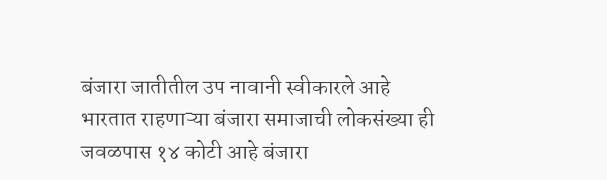बंजारा जातीतील उप नावानी स्वीकारले आहे भारतात राहणाऱ्या बंजारा समाजाची लोकसंख्या ही जवळपास १४ कोटी आहे बंजारा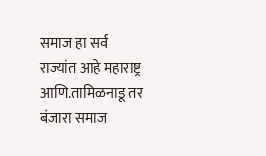समाज हा सर्व राज्यांत आहे महाराष्ट्र आणि.तामिळनाडू तर बंजारा समाज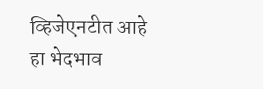व्हिजेएनटीत आहे हा भेदभाव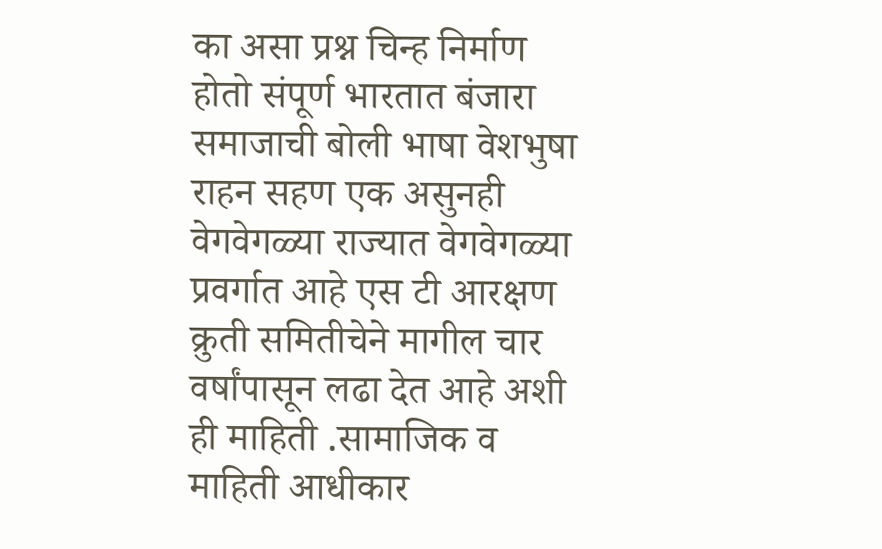का असा प्रश्न चिन्ह निर्माण होतो संपूर्ण भारतात बंजारा समाजाची बोली भाषा वेशभुषा राहन सहण एक असुनही वेगवेगळ्या राज्यात वेगवेगळ्या प्रवर्गात आहे एस टी आरक्षण क्रुती समितीचेने मागील चार वर्षांपासून लढा देत आहे अशी ही माहिती .सामाजिक व माहिती आधीकार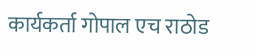कार्यकर्ता गोपाल एच राठोड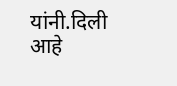यांनी.दिली आहे